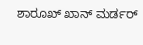ಶಾರೂಖ್ ಖಾನ್ ಮರ್ಡರ್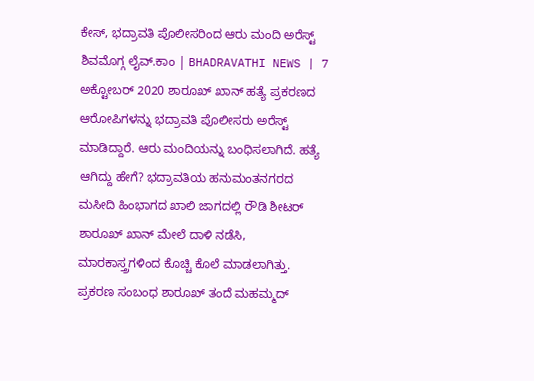ಕೇಸ್, ಭದ್ರಾವತಿ ಪೊಲೀಸರಿಂದ ಆರು ಮಂದಿ ಅರೆಸ್ಟ್
ಶಿವಮೊಗ್ಗ ಲೈವ್.ಕಾಂ | BHADRAVATHI NEWS | 7 ಅಕ್ಟೋಬರ್ 2020 ಶಾರೂಖ್ ಖಾನ್ ಹತ್ಯೆ ಪ್ರಕರಣದ ಆರೋಪಿಗಳನ್ನು ಭದ್ರಾವತಿ ಪೊಲೀಸರು ಅರೆಸ್ಟ್ ಮಾಡಿದ್ದಾರೆ. ಆರು ಮಂದಿಯನ್ನು ಬಂಧಿಸಲಾಗಿದೆ. ಹತ್ಯೆ ಆಗಿದ್ದು ಹೇಗೆ? ಭದ್ರಾವತಿಯ ಹನುಮಂತನಗರದ ಮಸೀದಿ ಹಿಂಭಾಗದ ಖಾಲಿ ಜಾಗದಲ್ಲಿ ರೌಡಿ ಶೀಟರ್ ಶಾರೂಖ್ ಖಾನ್ ಮೇಲೆ ದಾಳಿ ನಡೆಸಿ, ಮಾರಕಾಸ್ತ್ರಗಳಿಂದ ಕೊಚ್ಚಿ ಕೊಲೆ ಮಾಡಲಾಗಿತ್ತು. ಪ್ರಕರಣ ಸಂಬಂಧ ಶಾರೂಖ್ ತಂದೆ ಮಹಮ್ಮದ್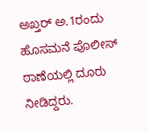ಅಖ್ತರ್ ಅ.1ರಂದು ಹೊಸಮನೆ ಪೊಲೀಸ್ ಠಾಣೆಯಲ್ಲಿ ದೂರು ನೀಡಿದ್ದರು.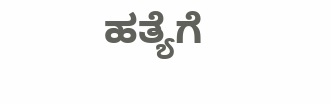ಹತ್ಯೆಗೆ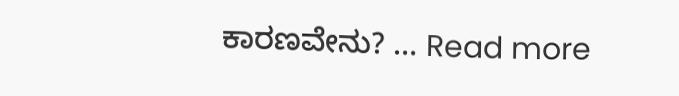ಕಾರಣವೇನು? … Read more